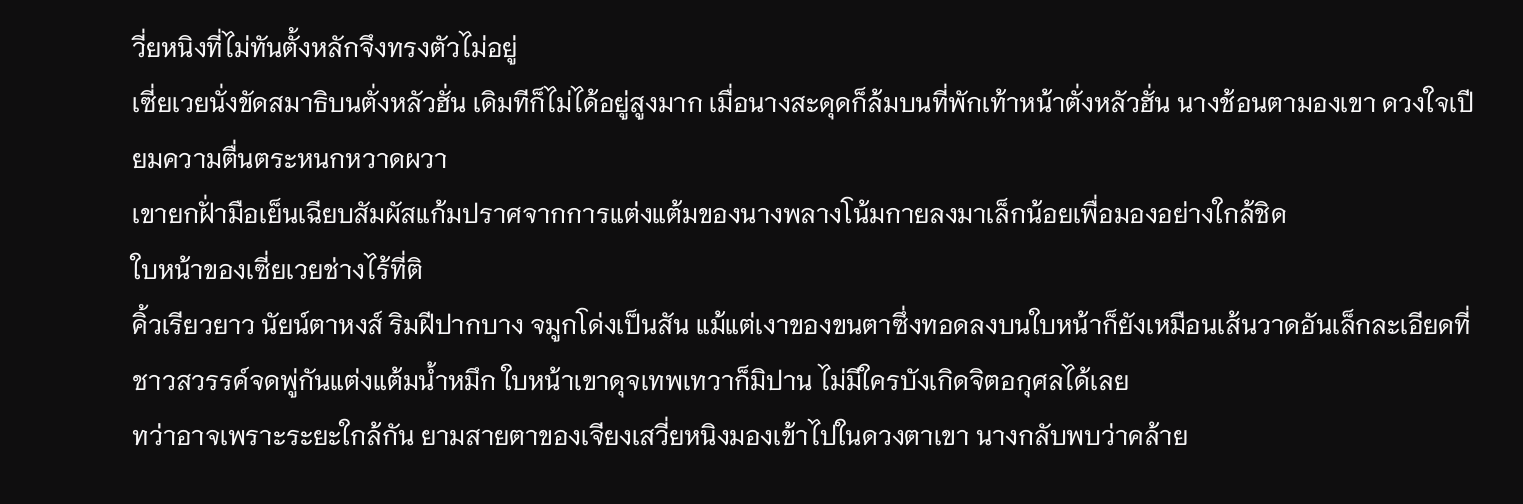วี่ยหนิงที่ไม่ทันตั้งหลักจึงทรงตัวไม่อยู่
เซี่ยเวยนั่งขัดสมาธิบนตั่งหลัวฮั่น เดิมทีก็ไม่ได้อยู่สูงมาก เมื่อนางสะดุดก็ล้มบนที่พักเท้าหน้าตั่งหลัวฮั่น นางช้อนตามองเขา ดวงใจเปียมความตื่นตระหนกหวาดผวา
เขายกฝั่ามือเย็นเฉียบสัมผัสแก้มปราศจากการแต่งแต้มของนางพลางโน้มกายลงมาเล็กน้อยเพื่อมองอย่างใกล้ชิด
ใบหน้าของเซี่ยเวยช่างไร้ที่ติ
คิ้วเรียวยาว นัยน์ตาหงส์ ริมฝีปากบาง จมูกโด่งเป็นสัน แม้แต่เงาของขนตาซึ่งทอดลงบนใบหน้าก็ยังเหมือนเส้นวาดอันเล็กละเอียดที่ชาวสวรรค์จดพู่กันแต่งแต้มน้ำหมึก ใบหน้าเขาดุจเทพเทวาก็มิปาน ไม่มีใครบังเกิดจิตอกุศลได้เลย
ทว่าอาจเพราะระยะใกล้กัน ยามสายตาของเจียงเสวี่ยหนิงมองเข้าไปในดวงตาเขา นางกลับพบว่าคล้าย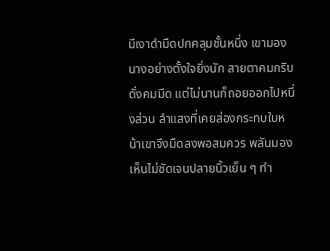มีเงาดำมืดปกคลุมชั้นหนึ่ง เขามองนางอย่างตั้งใจยิ่งนัก สายตาคมกริบดั่งคมมีด แต่ไม่นานก็ถอยออกไปหนึ่งส่วน ลำแสงที่เคยส่องกระทบใบหน้าเขาจึงมืดลงพอสมควร พลันมองเห็นไม่ชัดเจนปลายนิ้วเย็น ๆ ทำ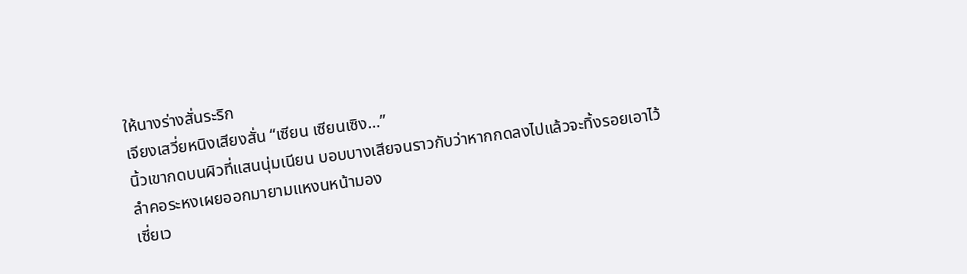ให้นางร่างสั่นระริก
เจียงเสวี่ยหนิงเสียงสั่น “เซียน เซียนเซิง…”
นิ้วเขากดบนผิวที่แสนนุ่มเนียน บอบบางเสียจนราวกับว่าหากกดลงไปแล้วจะทิ้งรอยเอาไว้
ลำคอระหงเผยออกมายามแหงนหน้ามอง
เซี่ยเว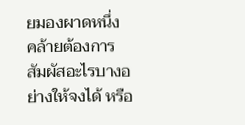ยมองผาดหนึ่ง คล้ายต้องการสัมผัสอะไรบางอย่างให้จงได้ หรือ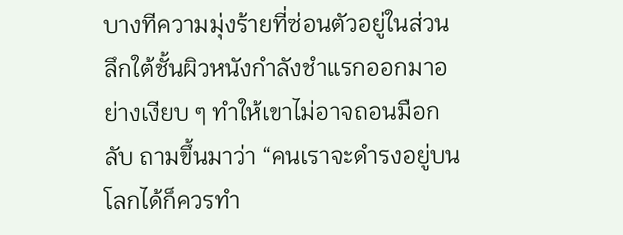บางทีความมุ่งร้ายที่ซ่อนตัวอยู่ในส่วนลึกใต้ชั้นผิวหนังกำลังชำแรกออกมาอย่างเงียบ ๆ ทำให้เขาไม่อาจถอนมือกลับ ถามขึ้นมาว่า “คนเราจะดำรงอยู่บนโลกได้ก็ควรทำ